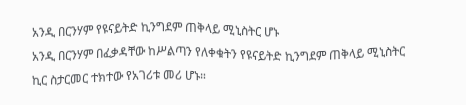አንዲ በርንሃም የዩናይትድ ኪንግደም ጠቅላይ ሚኒስትር ሆኑ
አንዲ በርንሃም በፈቃዳቸው ከሥልጣን የለቀቁትን የዩናይትድ ኪንግደም ጠቅላይ ሚኒስትር ኪር ስታርመር ተክተው የአገሪቱ መሪ ሆኑ።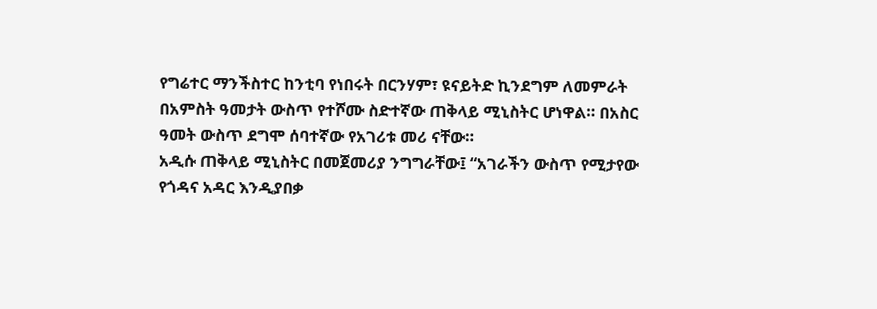የግሬተር ማንችስተር ከንቲባ የነበሩት በርንሃም፣ ዩናይትድ ኪንደግም ለመምራት በአምስት ዓመታት ውስጥ የተሾሙ ስድተኛው ጠቅላይ ሚኒስትር ሆነዋል። በአስር ዓመት ውስጥ ደግሞ ሰባተኛው የአገሪቱ መሪ ናቸው።
አዲሱ ጠቅላይ ሚኒስትር በመጀመሪያ ንግግራቸው፤ “አገራችን ውስጥ የሚታየው የጎዳና አዳር እንዲያበቃ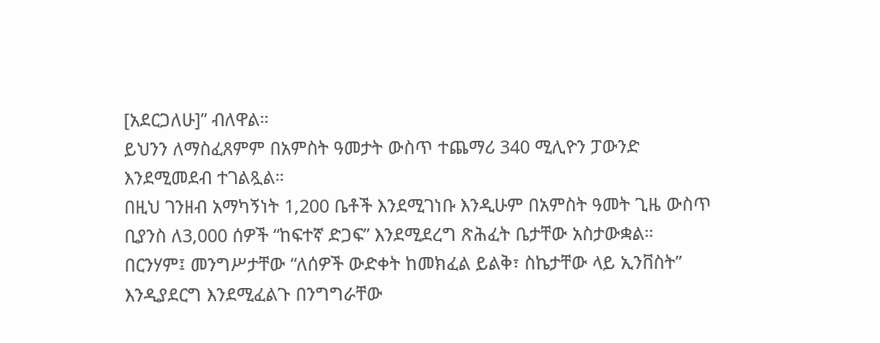[አደርጋለሁ]” ብለዋል።
ይህንን ለማስፈጸምም በአምስት ዓመታት ውስጥ ተጨማሪ 340 ሚሊዮን ፓውንድ እንደሚመደብ ተገልጿል።
በዚህ ገንዘብ አማካኝነት 1,200 ቤቶች እንደሚገነቡ እንዲሁም በአምስት ዓመት ጊዜ ውስጥ ቢያንስ ለ3,000 ሰዎች “ከፍተኛ ድጋፍ” እንደሚደረግ ጽሕፈት ቤታቸው አስታውቋል።
በርንሃም፤ መንግሥታቸው “ለሰዎች ውድቀት ከመክፈል ይልቅ፣ ስኬታቸው ላይ ኢንቨስት” እንዲያደርግ እንደሚፈልጉ በንግግራቸው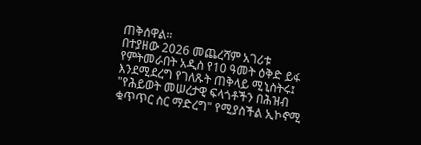ጠቅሰዋል።
በተያዘው 2026 መጨረሻም አገሪቱ የምትመራበት አዲስ የ10 ዓመት ዕቅድ ይፋ እንደሚደረግ የገለጹት ጠቅላይ ሚኒስትሩ፤ "የሕይወት መሠረታዊ ፍላጎቶችን በሕዝብ ቁጥጥር ስር ማድረግ" የሚያስችል ኢኮኖሚ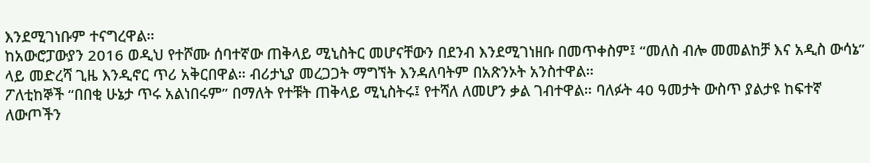እንደሚገነቡም ተናግረዋል።
ከአውሮፓውያን 2016 ወዲህ የተሾሙ ሰባተኛው ጠቅላይ ሚኒስትር መሆናቸውን በደንብ እንደሚገነዘቡ በመጥቀስም፤ “መለስ ብሎ መመልከቻ እና አዲስ ውሳኔ” ላይ መድረሻ ጊዜ እንዲኖር ጥሪ አቅርበዋል። ብሪታኒያ መረጋጋት ማግኘት እንዳለባትም በአጽንኦት አንስተዋል።
ፖለቲከኞች “በበቂ ሁኔታ ጥሩ አልነበሩም” በማለት የተቹት ጠቅላይ ሚኒስትሩ፤ የተሻለ ለመሆን ቃል ገብተዋል። ባለፉት 40 ዓመታት ውስጥ ያልታዩ ከፍተኛ ለውጦችን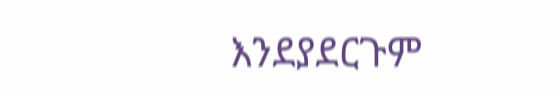እንደያደርጉም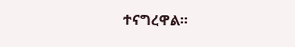ተናግረዋል።